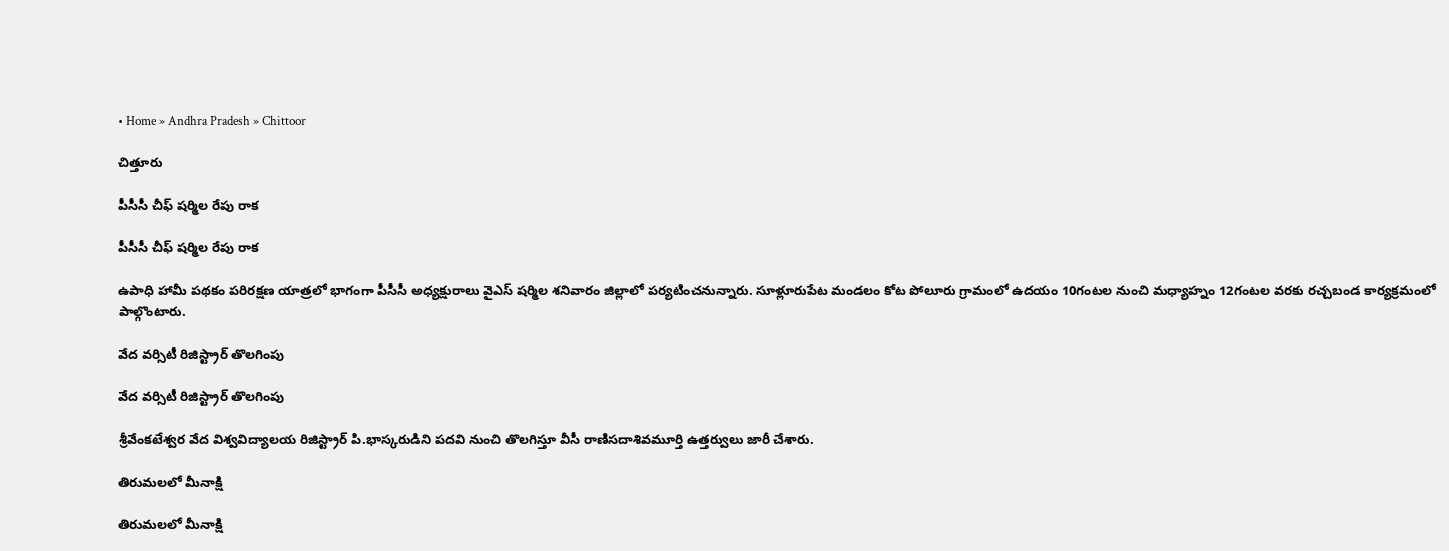• Home » Andhra Pradesh » Chittoor

చిత్తూరు

పీసీసీ చీఫ్‌ షర్మిల రేపు రాక

పీసీసీ చీఫ్‌ షర్మిల రేపు రాక

ఉపాధి హామీ పథకం పరిరక్షణ యాత్రలో భాగంగా పీసీసీ అధ్యక్షురాలు వైఎస్‌ షర్మిల శనివారం జిల్లాలో పర్యటించనున్నారు. సూళ్లూరుపేట మండలం కోట పోలూరు గ్రామంలో ఉదయం 10గంటల నుంచి మధ్యాహ్నం 12గంటల వరకు రచ్చబండ కార్యక్రమంలో పాల్గొంటారు.

వేద వర్సిటీ రిజిస్ట్రార్‌ తొలగింపు

వేద వర్సిటీ రిజిస్ట్రార్‌ తొలగింపు

శ్రీవేంకటేశ్వర వేద విశ్వవిద్యాలయ రిజిస్ట్రార్‌ పి.భాస్కరుడిని పదవి నుంచి తొలగిస్తూ వీసీ రాణిసదాశివమూర్తి ఉత్తర్వులు జారీ చేశారు.

తిరుమలలో మీనాక్షి

తిరుమలలో మీనాక్షి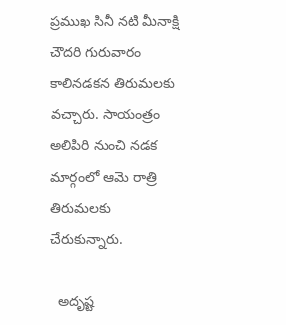ప్రముఖ సినీ నటి మీనాక్షి చౌదరి గురువారం కాలినడకన తిరుమలకు వచ్చారు. సాయంత్రం అలిపిరి నుంచి నడక మార్గంలో ఆమె రాత్రి తిరుమలకు చేరుకున్నారు.

  అదృష్ట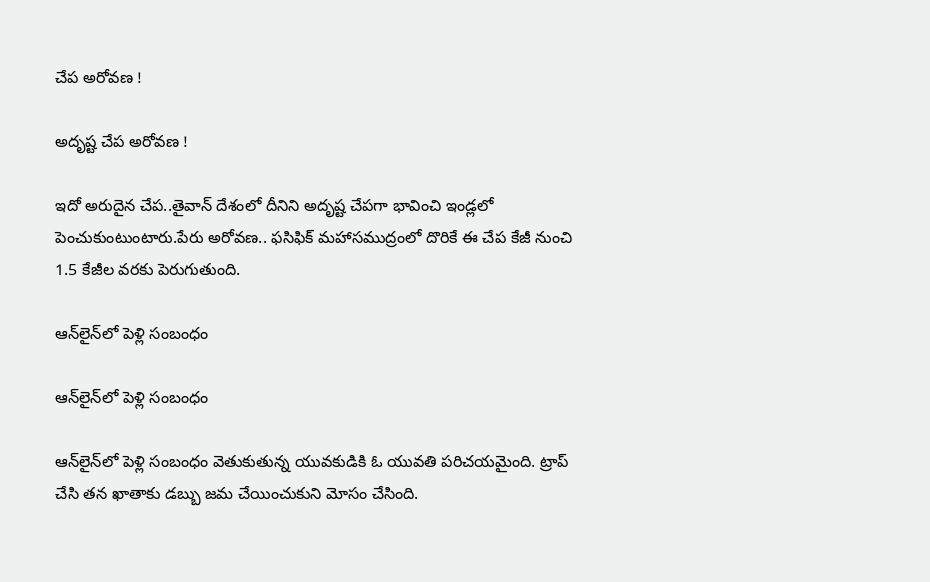చేప అరోవణ !

అదృష్ట చేప అరోవణ !

ఇదో అరుదైన చేప..తైవాన్‌ దేశంలో దీనిని అదృష్ట చేపగా భావించి ఇండ్లలో పెంచుకుంటుంటారు.పేరు అరోవణ.. ఫసిఫిక్‌ మహాసముద్రంలో దొరికే ఈ చేప కేజీ నుంచి 1.5 కేజీల వరకు పెరుగుతుంది.

ఆన్‌లైన్‌లో పెళ్లి సంబంధం

ఆన్‌లైన్‌లో పెళ్లి సంబంధం

ఆన్‌లైన్‌లో పెళ్లి సంబంధం వెతుకుతున్న యువకుడికి ఓ యువతి పరిచయమైంది. ట్రాప్‌ చేసి తన ఖాతాకు డబ్బు జమ చేయించుకుని మోసం చేసింది.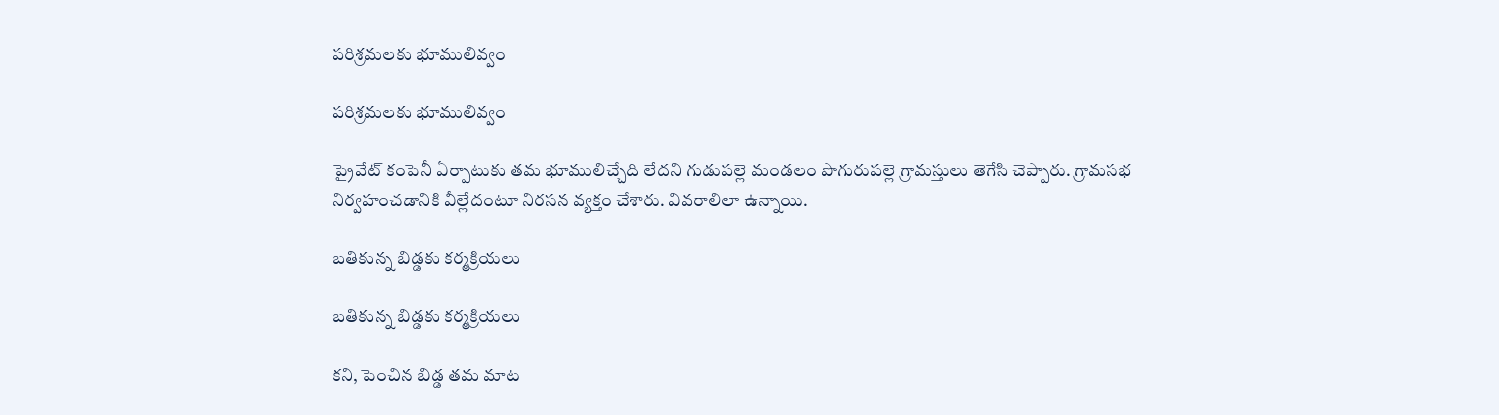పరిశ్రమలకు భూములివ్వం

పరిశ్రమలకు భూములివ్వం

ప్రైవేట్‌ కంపెనీ ఏర్పాటుకు తమ భూములిచ్చేది లేదని గుడుపల్లె మండలం పొగురుపల్లె గ్రామస్తులు తెగేసి చెప్పారు. గ్రామసభ నిర్వహంచడానికి వీల్లేదంటూ నిరసన వ్యక్తం చేశారు. వివరాలిలా ఉన్నాయి.

బతికున్న బిడ్డకు కర్మక్రియలు

బతికున్న బిడ్డకు కర్మక్రియలు

కని, పెంచిన బిడ్డ తమ మాట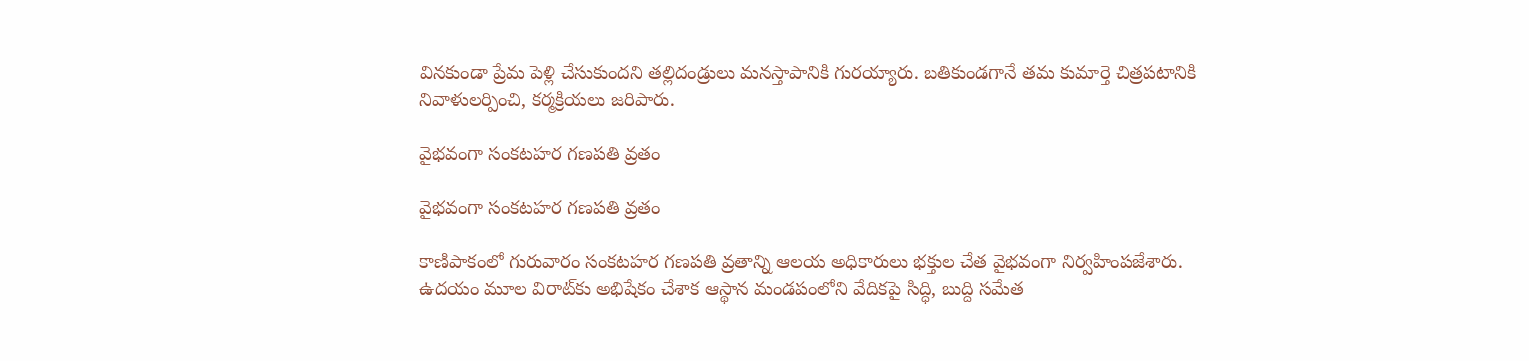వినకుండా ప్రేమ పెళ్లి చేసుకుందని తల్లిదండ్రులు మనస్తాపానికి గురయ్యారు. బతికుండగానే తమ కుమార్తె చిత్రపటానికి నివాళులర్పించి, కర్మక్రియలు జరిపారు.

వైభవంగా సంకటహర గణపతి వ్రతం

వైభవంగా సంకటహర గణపతి వ్రతం

కాణిపాకంలో గురువారం సంకటహర గణపతి వ్రతాన్ని ఆలయ అధికారులు భక్తుల చేత వైభవంగా నిర్వహింపజేశారు. ఉదయం మూల విరాట్‌కు అభిషేకం చేశాక ఆస్థాన మండపంలోని వేదికపై సిద్ధి, బుద్ది సమేత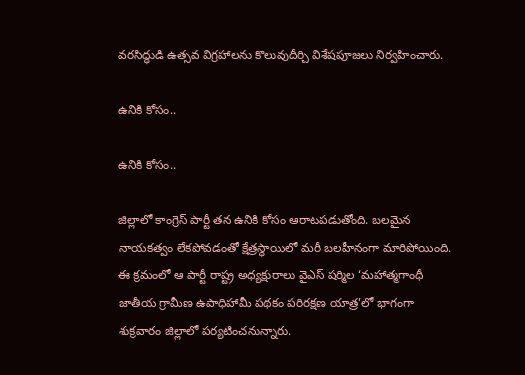వరసిద్ధుడి ఉత్సవ విగ్రహాలను కొలువుదీర్చి విశేషపూజలు నిర్వహించారు.

ఉనికి కోసం..

ఉనికి కోసం..

జిల్లాలో కాంగ్రెస్‌ పార్టీ తన ఉనికి కోసం ఆరాటపడుతోంది. బలమైన నాయకత్వం లేకపోవడంతో క్షేత్రస్థాయిలో మరీ బలహీనంగా మారిపోయింది. ఈ క్రమంలో ఆ పార్టీ రాష్ట్ర అధ్యక్షురాలు వైఎస్‌ షర్మిల ‘మహాత్మగాంధీ జాతీయ గ్రామీణ ఉపాధిహామీ పథకం పరిరక్షణ యాత్ర’లో భాగంగా శుక్రవారం జిల్లాలో పర్యటించనున్నారు.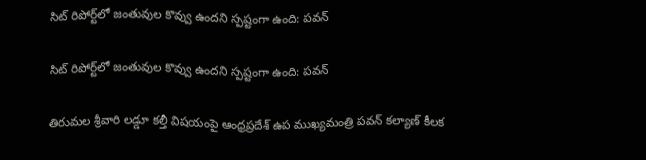సిట్‌ రిపోర్ట్‌లో జంతువుల కొవ్వు ఉందని స్పష్టంగా ఉంది: పవన్‌

సిట్‌ రిపోర్ట్‌లో జంతువుల కొవ్వు ఉందని స్పష్టంగా ఉంది: పవన్‌

తిరుమల శ్రీవారి లడ్డూ కల్తీ విషయంపై ఆంధ్రప్రదేశ్ ఉప ముఖ్యమంత్రి పవన్ కల్యాణ్ కీలక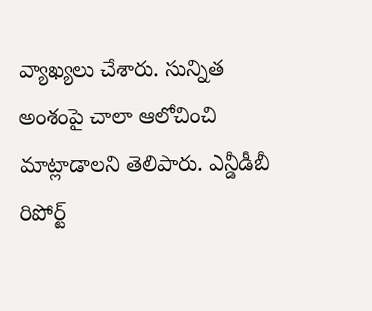వ్యాఖ్యలు చేశారు. సున్నిత అంశంపై చాలా ఆలోచించి మాట్లాడాలని తెలిపారు. ఎన్డీడీబీ రిపోర్ట్‌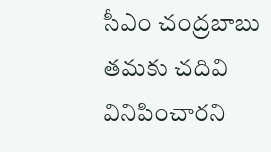సీఎం చంద్రబాబు తమకు చదివి వినిపించారని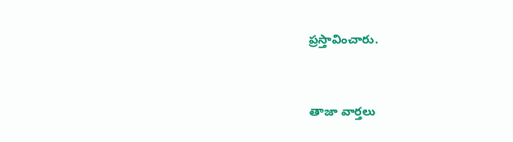ప్రస్తావించారు.



తాజా వార్తలు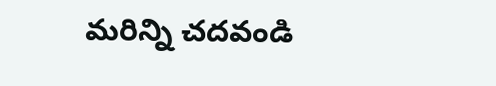మరిన్ని చదవండి